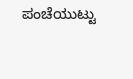ಪಂಚೆಯುಟ್ಟು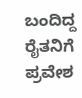ಬಂದಿದ್ದ ರೈತನಿಗೆ ಪ್ರವೇಶ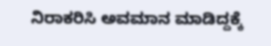ನಿರಾಕರಿಸಿ ಅವಮಾನ ಮಾಡಿದ್ದಕ್ಕೆ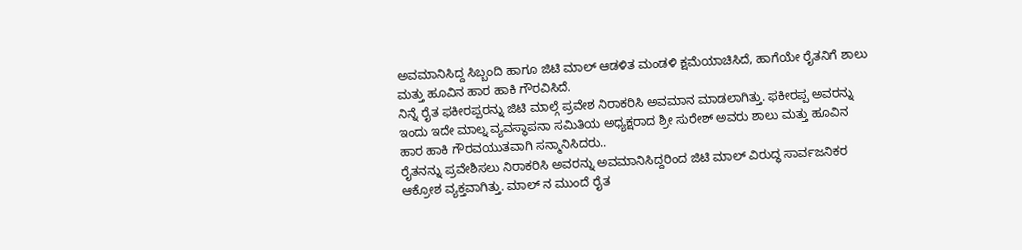ಅವಮಾನಿಸಿದ್ದ ಸಿಬ್ಬಂದಿ ಹಾಗೂ ಜಿಟಿ ಮಾಲ್ ಆಡಳಿತ ಮಂಡಳಿ ಕ್ಷಮೆಯಾಚಿಸಿದೆ, ಹಾಗೆಯೇ ರೈತನಿಗೆ ಶಾಲು ಮತ್ತು ಹೂವಿನ ಹಾರ ಹಾಕಿ ಗೌರವಿಸಿದೆ.
ನಿನ್ನೆ ರೈತ ಫಕೀರಪ್ಪರನ್ನು ಜಿಟಿ ಮಾಲ್ಗೆ ಪ್ರವೇಶ ನಿರಾಕರಿಸಿ ಅವಮಾನ ಮಾಡಲಾಗಿತ್ತು. ಫಕೀರಪ್ಪ ಅವರನ್ನು ಇಂದು ಇದೇ ಮಾಲ್ನ ವ್ಯವಸ್ಥಾಪನಾ ಸಮಿತಿಯ ಅಧ್ಯಕ್ಷರಾದ ಶ್ರೀ ಸುರೇಶ್ ಅವರು ಶಾಲು ಮತ್ತು ಹೂವಿನ ಹಾರ ಹಾಕಿ ಗೌರವಯುತವಾಗಿ ಸನ್ಮಾನಿಸಿದರು..
ರೈತನನ್ನು ಪ್ರವೇಶಿಸಲು ನಿರಾಕರಿಸಿ ಅವರನ್ನು ಅವಮಾನಿಸಿದ್ದರಿಂದ ಜಿಟಿ ಮಾಲ್ ವಿರುದ್ಧ ಸಾರ್ವಜನಿಕರ ಆಕ್ರೋಶ ವ್ಯಕ್ತವಾಗಿತ್ತು. ಮಾಲ್ ನ ಮುಂದೆ ರೈತ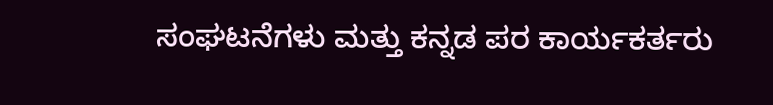ಸಂಘಟನೆಗಳು ಮತ್ತು ಕನ್ನಡ ಪರ ಕಾರ್ಯಕರ್ತರು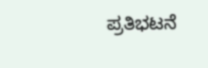ಪ್ರತಿಭಟನೆ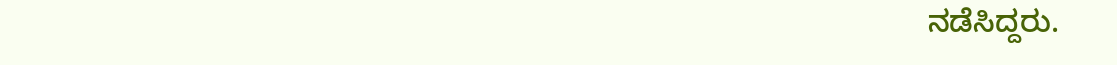ನಡೆಸಿದ್ದರು.